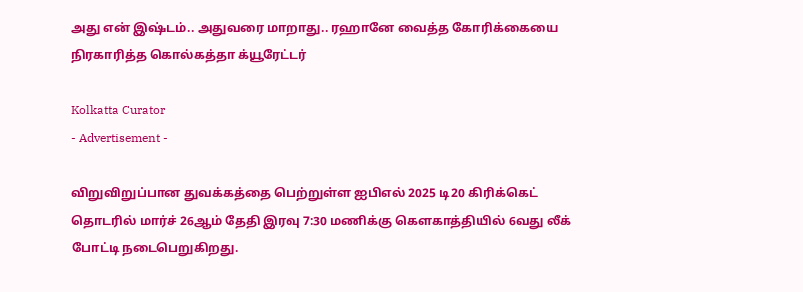அது என் இஷ்டம்.. அதுவரை மாறாது.. ரஹானே வைத்த கோரிக்கையை நிரகாரித்த கொல்கத்தா க்யூரேட்டர்

Kolkatta Curator
- Advertisement -

விறுவிறுப்பான துவக்கத்தை பெற்றுள்ள ஐபிஎல் 2025 டி20 கிரிக்கெட் தொடரில் மார்ச் 26ஆம் தேதி இரவு 7:30 மணிக்கு கௌகாத்தியில் 6வது லீக் போட்டி நடைபெறுகிறது.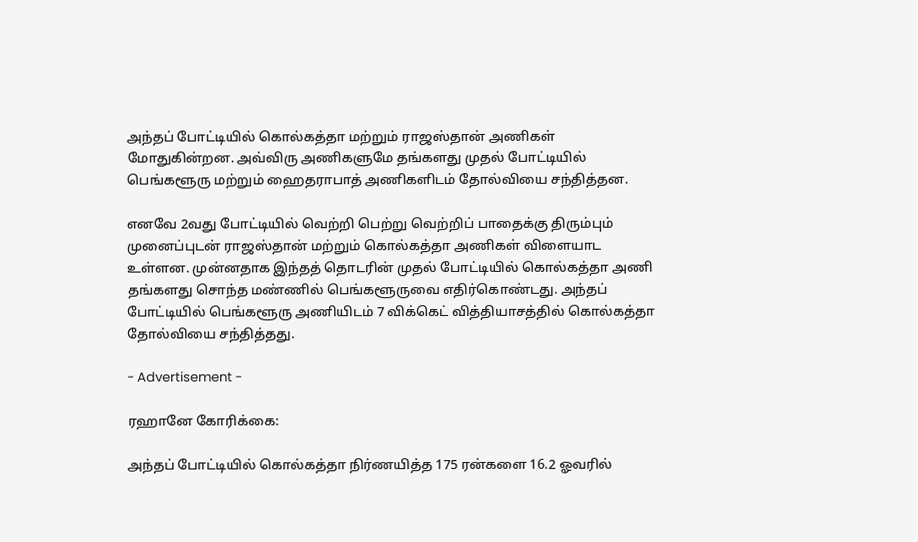அந்தப் போட்டியில் கொல்கத்தா மற்றும் ராஜஸ்தான் அணிகள் மோதுகின்றன. அவ்விரு அணிகளுமே தங்களது முதல் போட்டியில் பெங்களூரு மற்றும் ஹைதராபாத் அணிகளிடம் தோல்வியை சந்தித்தன.

எனவே 2வது போட்டியில் வெற்றி பெற்று வெற்றிப் பாதைக்கு திரும்பும் முனைப்புடன் ராஜஸ்தான் மற்றும் கொல்கத்தா அணிகள் விளையாட உள்ளன. முன்னதாக இந்தத் தொடரின் முதல் போட்டியில் கொல்கத்தா அணி தங்களது சொந்த மண்ணில் பெங்களூருவை எதிர்கொண்டது. அந்தப் போட்டியில் பெங்களூரு அணியிடம் 7 விக்கெட் வித்தியாசத்தில் கொல்கத்தா தோல்வியை சந்தித்தது.

- Advertisement -

ரஹானே கோரிக்கை:

அந்தப் போட்டியில் கொல்கத்தா நிர்ணயித்த 175 ரன்களை 16.2 ஓவரில்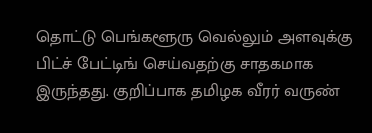தொட்டு பெங்களூரு வெல்லும் அளவுக்கு பிட்ச் பேட்டிங் செய்வதற்கு சாதகமாக இருந்தது. குறிப்பாக தமிழக வீரர் வருண்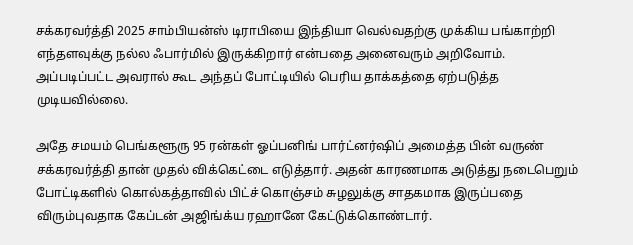சக்கரவர்த்தி 2025 சாம்பியன்ஸ் டிராபியை இந்தியா வெல்வதற்கு முக்கிய பங்காற்றி எந்தளவுக்கு நல்ல ஃபார்மில் இருக்கிறார் என்பதை அனைவரும் அறிவோம். அப்படிப்பட்ட அவரால் கூட அந்தப் போட்டியில் பெரிய தாக்கத்தை ஏற்படுத்த முடியவில்லை.

அதே சமயம் பெங்களூரு 95 ரன்கள் ஓப்பனிங் பார்ட்னர்ஷிப் அமைத்த பின் வருண் சக்கரவர்த்தி தான் முதல் விக்கெட்டை எடுத்தார். அதன் காரணமாக அடுத்து நடைபெறும் போட்டிகளில் கொல்கத்தாவில் பிட்ச் கொஞ்சம் சுழலுக்கு சாதகமாக இருப்பதை விரும்புவதாக கேப்டன் அஜிங்க்ய ரஹானே கேட்டுக்கொண்டார்.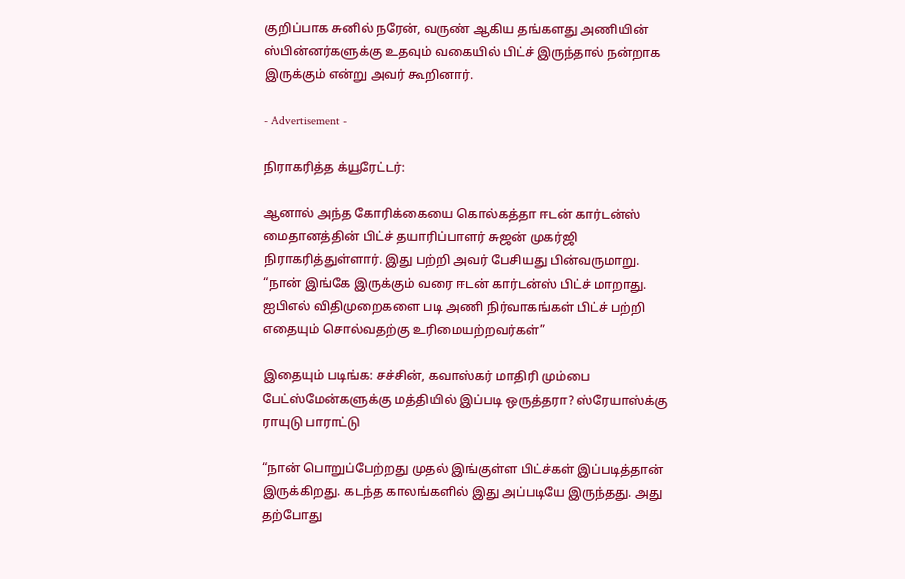குறிப்பாக சுனில் நரேன், வருண் ஆகிய தங்களது அணியின் ஸ்பின்னர்களுக்கு உதவும் வகையில் பிட்ச் இருந்தால் நன்றாக இருக்கும் என்று அவர் கூறினார்.

- Advertisement -

நிராகரித்த க்யூரேட்டர்:

ஆனால் அந்த கோரிக்கையை கொல்கத்தா ஈடன் கார்டன்ஸ் மைதானத்தின் பிட்ச் தயாரிப்பாளர் சுஜன் முகர்ஜி நிராகரித்துள்ளார். இது பற்றி அவர் பேசியது பின்வருமாறு. “நான் இங்கே இருக்கும் வரை ஈடன் கார்டன்ஸ் பிட்ச் மாறாது. ஐபிஎல் விதிமுறைகளை படி அணி நிர்வாகங்கள் பிட்ச் பற்றி எதையும் சொல்வதற்கு உரிமையற்றவர்கள்”

இதையும் படிங்க: சச்சின், கவாஸ்கர் மாதிரி மும்பை பேட்ஸ்மேன்களுக்கு மத்தியில் இப்படி ஒருத்தரா? ஸ்ரேயாஸ்க்கு ராயுடு பாராட்டு

“நான் பொறுப்பேற்றது முதல் இங்குள்ள பிட்ச்கள் இப்படித்தான் இருக்கிறது. கடந்த காலங்களில் இது அப்படியே இருந்தது. அது தற்போது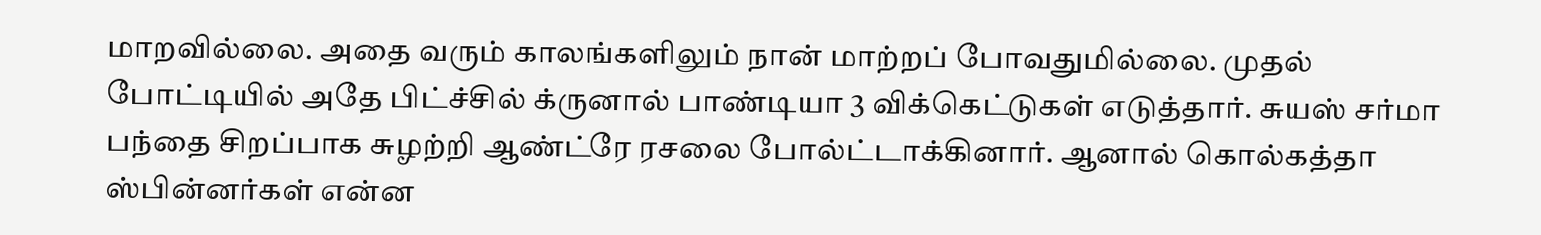மாறவில்லை. அதை வரும் காலங்களிலும் நான் மாற்றப் போவதுமில்லை. முதல் போட்டியில் அதே பிட்ச்சில் க்ருனால் பாண்டியா 3 விக்கெட்டுகள் எடுத்தார். சுயஸ் சர்மா பந்தை சிறப்பாக சுழற்றி ஆண்ட்ரே ரசலை போல்ட்டாக்கினார். ஆனால் கொல்கத்தா ஸ்பின்னர்கள் என்ன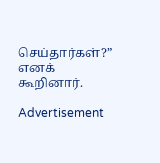செய்தார்கள்?” எனக் கூறினார்.

Advertisement